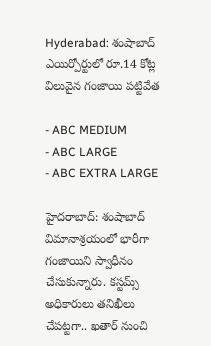Hyderabad: శంషాబాద్ ఎయిర్పోర్టులో రూ.14 కోట్ల విలువైన గంజాయి పట్టివేత

- ABC MEDIUM
- ABC LARGE
- ABC EXTRA LARGE

హైదరాబాద్: శంషాబాద్ విమానాశ్రయంలో భారీగా గంజాయిని స్వాధీనం చేసుకున్నారు. కస్టమ్స్ అధికారులు తనిఖీలు చేపట్టగా.. ఖతార్ నుంచి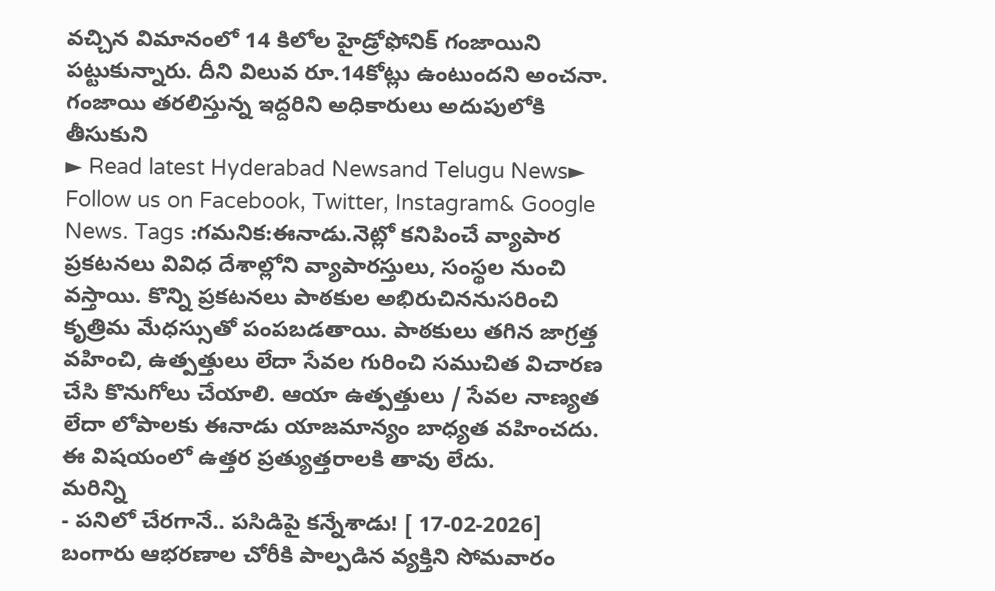వచ్చిన విమానంలో 14 కిలోల హైడ్రోఫోనిక్ గంజాయిని పట్టుకున్నారు. దీని విలువ రూ.14కోట్లు ఉంటుందని అంచనా. గంజాయి తరలిస్తున్న ఇద్దరిని అధికారులు అదుపులోకి తీసుకుని
► Read latest Hyderabad Newsand Telugu News► Follow us on Facebook, Twitter, Instagram& Google News. Tags :గమనిక:ఈనాడు.నెట్లో కనిపించే వ్యాపార ప్రకటనలు వివిధ దేశాల్లోని వ్యాపారస్తులు, సంస్థల నుంచి వస్తాయి. కొన్ని ప్రకటనలు పాఠకుల అభిరుచిననుసరించి కృత్రిమ మేధస్సుతో పంపబడతాయి. పాఠకులు తగిన జాగ్రత్త వహించి, ఉత్పత్తులు లేదా సేవల గురించి సముచిత విచారణ చేసి కొనుగోలు చేయాలి. ఆయా ఉత్పత్తులు / సేవల నాణ్యత లేదా లోపాలకు ఈనాడు యాజమాన్యం బాధ్యత వహించదు. ఈ విషయంలో ఉత్తర ప్రత్యుత్తరాలకి తావు లేదు.
మరిన్ని
- పనిలో చేరగానే.. పసిడిపై కన్నేశాడు! [ 17-02-2026] బంగారు ఆభరణాల చోరీకి పాల్పడిన వ్యక్తిని సోమవారం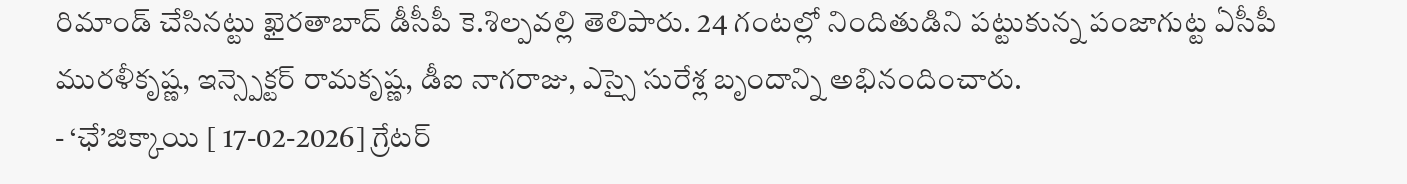రిమాండ్ చేసినట్టు ఖైరతాబాద్ డీసీపీ కె.శిల్పవల్లి తెలిపారు. 24 గంటల్లో నిందితుడిని పట్టుకున్న పంజాగుట్ట ఏసీపీ మురళీకృష్ణ, ఇన్స్పెక్టర్ రామకృష్ణ, డీఐ నాగరాజు, ఎస్సై సురేశ్ల బృందాన్ని అభినందించారు.
- ‘ఛే’జిక్కాయి [ 17-02-2026] గ్రేటర్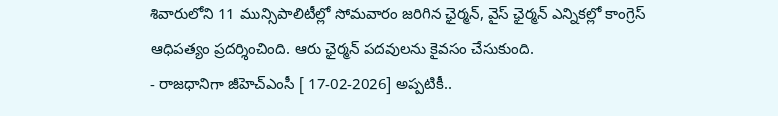శివారులోని 11 మున్సిపాలిటీల్లో సోమవారం జరిగిన ఛైర్మన్, వైస్ ఛైర్మన్ ఎన్నికల్లో కాంగ్రెస్ ఆధిపత్యం ప్రదర్శించింది. ఆరు ఛైర్మన్ పదవులను కైవసం చేసుకుంది.
- రాజధానిగా జీహెచ్ఎంసీ [ 17-02-2026] అప్పటికీ..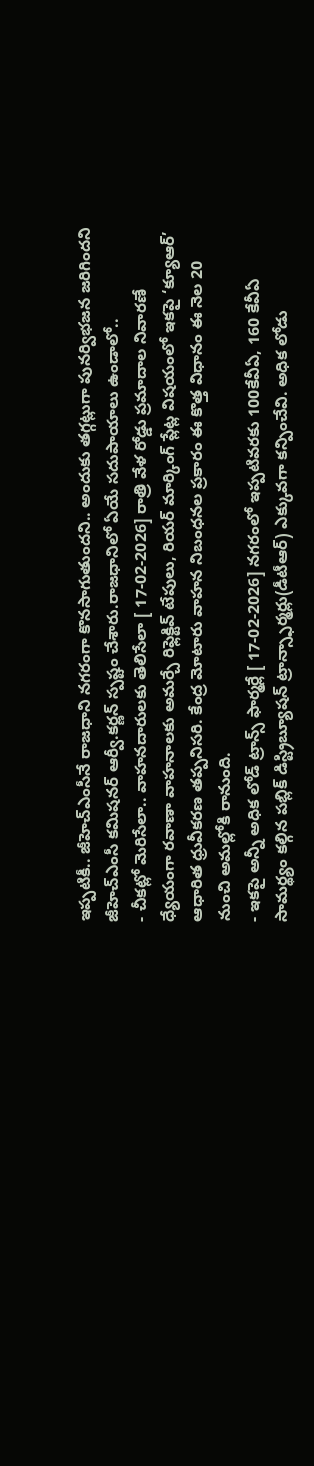ఇప్పటికీ.. జీహెచ్ఎంసీనే రాజధాని నగరంగా కొనసాగుతుందని.. అందుకు తగ్గట్లుగా పునర్విభజన జరిగిందని జీహెచ్ఎంసీ కమిషనర్ ఆర్వీ.కర్ణన్ స్పష్టం చేశారు.రాజధానిలో ఏయే సదుపాయాలు ఉండాలో..
- చీకట్లో మెరిసేలా.. వాహనదారులకు తెలిసేలా [ 17-02-2026] రాత్రి వేళ రోడ్డు ప్రమాదాల నివారణే ధ్యేయంగా రవాణా వాహనాలకు అమర్చే రిఫ్లెక్టివ్ టేపులు, రియర్ మార్కింగ్ ప్లేట్ల విషయంలో ఇకపై ‘క్యూఆర్’ ఆధారిత ధ్రువీకరణ తప్పనిసరి. కేంద్ర మోటారు వాహన నిబంధనల ప్రకారం ఈ కొత్త విధానం ఈ నెల 20 నుంచి అమల్లోకి రానుంది.
- ఇకపై అన్నీ అధిక లోడ్ ట్రాన్స్ ఫార్మర్లే [ 17-02-2026] నగరంలో ఇప్పటివరకు 100కేవీఏ, 160 కేవీఏ సామర్థ్యం కల్గిన పబ్లిక్ డిస్ట్రిబ్యూషన్ ట్రాన్స్ఫార్మర్లు(డీటీఆర్) ఎక్కువగా కన్పించేవి. అధిక లోడు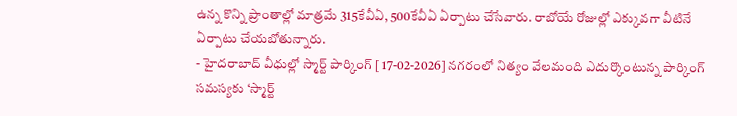ఉన్న కొన్ని ప్రాంతాల్లో మాత్రమే 315కేవీఏ, 500కేవీఏ ఏర్పాటు చేసేవారు. రాబోయే రోజుల్లో ఎక్కువగా వీటినే ఏర్పాటు చేయబోతున్నారు.
- హైదరాబాద్ వీధుల్లో స్మార్ట్ పార్కింగ్ [ 17-02-2026] నగరంలో నిత్యం వేలమంది ఎదుర్కొంటున్న పార్కింగ్ సమస్యకు ‘స్మార్ట్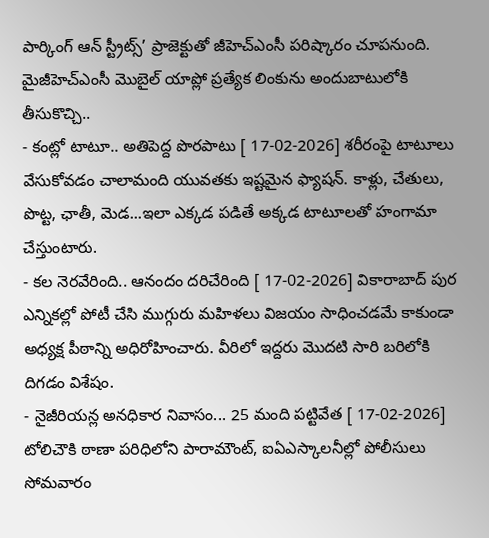పార్కింగ్ ఆన్ స్ట్రీట్స్’ ప్రాజెక్టుతో జీహెచ్ఎంసీ పరిష్కారం చూపనుంది. మైజీహెచ్ఎంసీ మొబైల్ యాప్లో ప్రత్యేక లింకును అందుబాటులోకి తీసుకొచ్చి..
- కంట్లో టాటూ.. అతిపెద్ద పొరపాటు [ 17-02-2026] శరీరంపై టాటూలు వేసుకోవడం చాలామంది యువతకు ఇష్టమైన ఫ్యాషన్. కాళ్లు, చేతులు, పొట్ట, ఛాతీ, మెడ...ఇలా ఎక్కడ పడితే అక్కడ టాటూలతో హంగామా చేస్తుంటారు.
- కల నెరవేరింది.. ఆనందం దరిచేరింది [ 17-02-2026] వికారాబాద్ పుర ఎన్నికల్లో పోటీ చేసి ముగ్గురు మహిళలు విజయం సాధించడమే కాకుండా అధ్యక్ష పీఠాన్ని అధిరోహించారు. వీరిలో ఇద్దరు మొదటి సారి బరిలోకి దిగడం విశేషం.
- నైజీరియన్ల అనధికార నివాసం... 25 మంది పట్టివేత [ 17-02-2026] టోలిచౌకి ఠాణా పరిధిలోని పారామౌంట్, ఐఏఎస్కాలనీల్లో పోలీసులు సోమవారం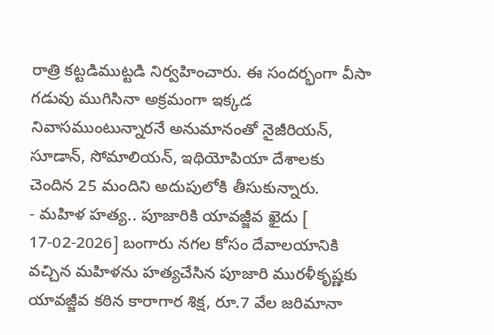రాత్రి కట్టడిముట్టడి నిర్వహించారు. ఈ సందర్భంగా వీసా గడువు ముగిసినా అక్రమంగా ఇక్కడ నివాసముంటున్నారనే అనుమానంతో నైజీరియన్, సూడాన్, సోమాలియన్, ఇథియోపియా దేశాలకు చెందిన 25 మందిని అదుపులోకి తీసుకున్నారు.
- మహిళ హత్య.. పూజారికి యావజ్జీవ ఖైదు [ 17-02-2026] బంగారు నగల కోసం దేవాలయానికి వచ్చిన మహిళను హత్యచేసిన పూజారి మురళీకృష్ణకు యావజ్జీవ కఠిన కారాగార శిక్ష, రూ.7 వేల జరిమానా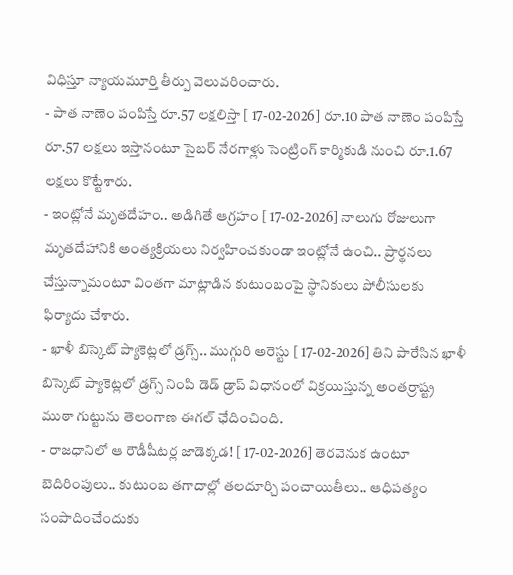విధిస్తూ న్యాయమూర్తి తీర్పు వెలువరించారు.
- పాత నాణెం పంపిస్తే రూ.57 లక్షలిస్తా [ 17-02-2026] రూ.10 పాత నాణెం పంపిస్తే రూ.57 లక్షలు ఇస్తానంటూ సైబర్ నేరగాళ్లు సెంట్రింగ్ కార్మికుడి నుంచి రూ.1.67 లక్షలు కొట్టేశారు.
- ఇంట్లోనే మృతదేహం.. అడిగితే ఆగ్రహం [ 17-02-2026] నాలుగు రోజులుగా మృతదేహానికి అంత్యక్రియలు నిర్వహించకుండా ఇంట్లోనే ఉంచి.. ప్రార్థనలు చేస్తున్నామంటూ వింతగా మాట్లాడిన కుటుంబంపై స్థానికులు పోలీసులకు ఫిర్యాదు చేశారు.
- ఖాళీ బిస్కెట్ ప్యాకెట్లలో డ్రగ్స్.. ముగ్గురి అరెస్టు [ 17-02-2026] తిని పారేసిన ఖాళీ బిస్కెట్ ప్యాకెట్లలో డ్రగ్స్ నింపి డెడ్ డ్రాప్ విధానంలో విక్రయిస్తున్న అంతర్రాష్ట్ర ముఠా గుట్టును తెలంగాణ ఈగల్ ఛేదించింది.
- రాజధానిలో ఆ రౌడీషీటర్ల జాడెక్కడ! [ 17-02-2026] తెరవెనుక ఉంటూ బెదిరింపులు.. కుటుంబ తగాదాల్లో తలదూర్చి పంచాయితీలు.. ఆధిపత్యం సంపాదించేందుకు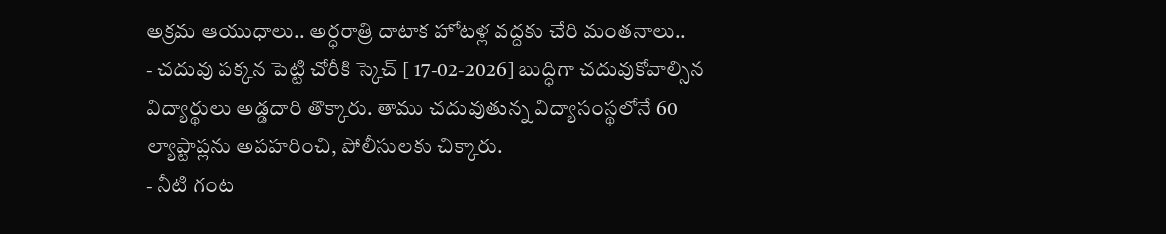అక్రమ ఆయుధాలు.. అర్ధరాత్రి దాటాక హోటళ్ల వద్దకు చేరి మంతనాలు..
- చదువు పక్కన పెట్టి చోరీకి స్కెచ్ [ 17-02-2026] బుద్ధిగా చదువుకోవాల్సిన విద్యార్థులు అడ్డదారి తొక్కారు. తాము చదువుతున్న విద్యాసంస్థలోనే 60 ల్యాప్టాప్లను అపహరించి, పోలీసులకు చిక్కారు.
- నీటి గంట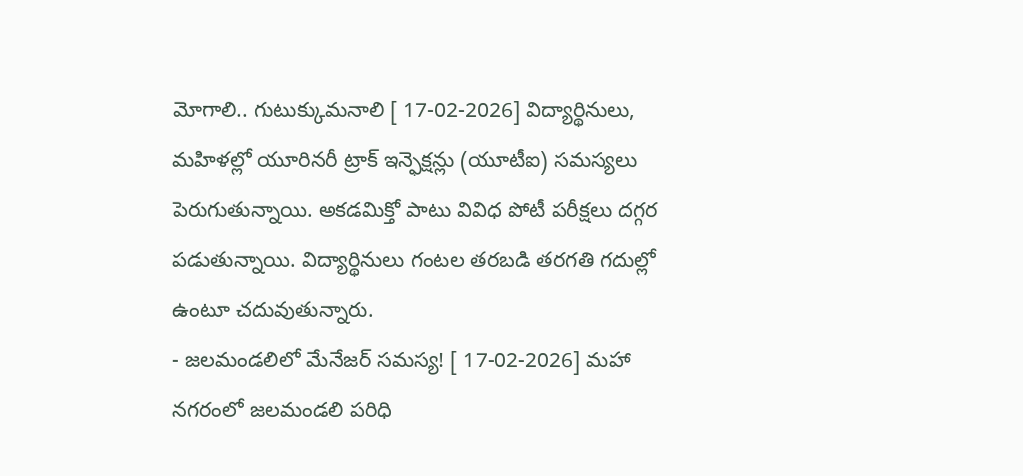మోగాలి.. గుటుక్కుమనాలి [ 17-02-2026] విద్యార్థినులు, మహిళల్లో యూరినరీ ట్రాక్ ఇన్ఫెక్షన్లు (యూటీఐ) సమస్యలు పెరుగుతున్నాయి. అకడమిక్తో పాటు వివిధ పోటీ పరీక్షలు దగ్గర పడుతున్నాయి. విద్యార్థినులు గంటల తరబడి తరగతి గదుల్లో ఉంటూ చదువుతున్నారు.
- జలమండలిలో మేనేజర్ సమస్య! [ 17-02-2026] మహా నగరంలో జలమండలి పరిధి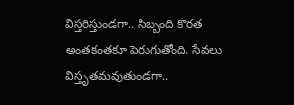విస్తరిస్తుండగా.. సిబ్బంది కొరత అంతకంతకూ పెరుగుతోంది. సేవలు విస్తృతమవుతుండగా..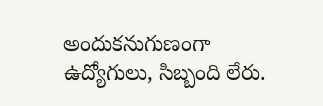అందుకనుగుణంగా ఉద్యోగులు, సిబ్బంది లేరు.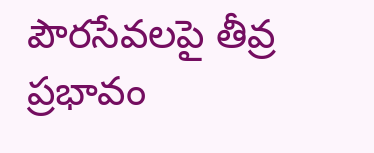పౌరసేవలపై తీవ్ర ప్రభావం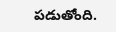పడుతోంది.